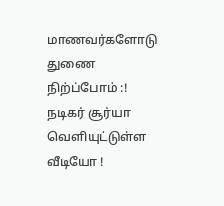மாணவர்களோடு துணை நிற்ப்போம் :! நடிகர் சூர்யா வெளியுட்டுள்ள வீடியோ !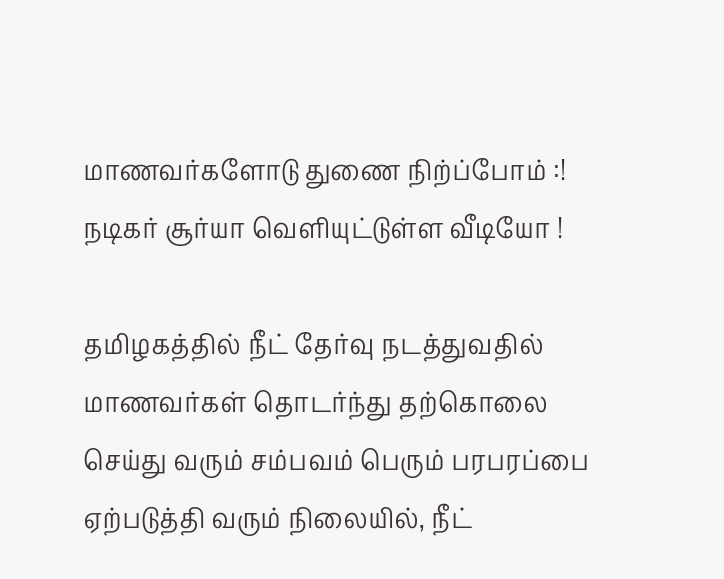மாணவர்களோடு துணை நிற்ப்போம் :! நடிகர் சூர்யா வெளியுட்டுள்ள வீடியோ !

தமிழகத்தில் நீட் தேர்வு நடத்துவதில் மாணவர்கள் தொடர்ந்து தற்கொலை செய்து வரும் சம்பவம் பெரும் பரபரப்பை ஏற்படுத்தி வரும் நிலையில், நீட்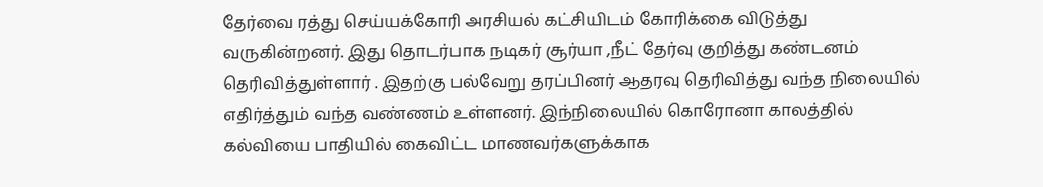தேர்வை ரத்து செய்யக்கோரி அரசியல் கட்சியிடம் கோரிக்கை விடுத்து வருகின்றனர். இது தொடர்பாக நடிகர் சூர்யா ,நீட் தேர்வு குறித்து கண்டனம் தெரிவித்துள்ளார் . இதற்கு பல்வேறு தரப்பினர் ஆதரவு தெரிவித்து வந்த நிலையில் எதிர்த்தும் வந்த வண்ணம் உள்ளனர். இந்நிலையில் கொரோனா காலத்தில் கல்வியை பாதியில் கைவிட்ட மாணவர்களுக்காக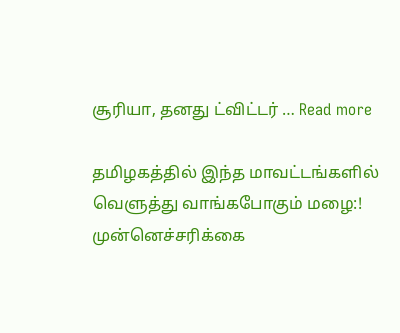சூரியா, தனது ட்விட்டர் … Read more

தமிழகத்தில் இந்த மாவட்டங்களில் வெளுத்து வாங்கபோகும் மழை:! முன்னெச்சரிக்கை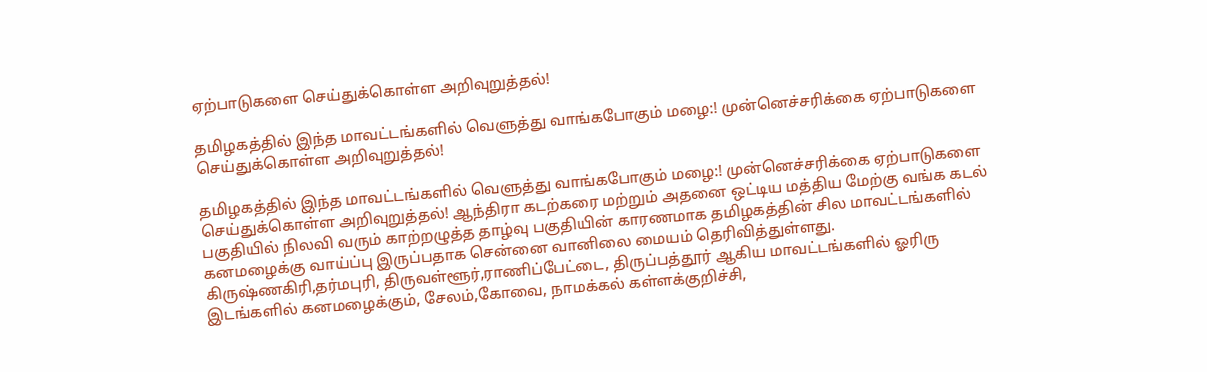ஏற்பாடுகளை செய்துக்கொள்ள அறிவுறுத்தல்!

தமிழகத்தில் இந்த மாவட்டங்களில் வெளுத்து வாங்கபோகும் மழை:! முன்னெச்சரிக்கை ஏற்பாடுகளை செய்துக்கொள்ள அறிவுறுத்தல்!

தமிழகத்தில் இந்த மாவட்டங்களில் வெளுத்து வாங்கபோகும் மழை:! முன்னெச்சரிக்கை ஏற்பாடுகளை செய்துக்கொள்ள அறிவுறுத்தல்! ஆந்திரா கடற்கரை மற்றும் அதனை ஒட்டிய மத்திய மேற்கு வங்க கடல் பகுதியில் நிலவி வரும் காற்றழுத்த தாழ்வு பகுதியின் காரணமாக தமிழகத்தின் சில மாவட்டங்களில் கனமழைக்கு வாய்ப்பு இருப்பதாக சென்னை வானிலை மையம் தெரிவித்துள்ளது. கிருஷ்ணகிரி,தர்மபுரி, திருவள்ளூர்,ராணிப்பேட்டை, திருப்பத்தூர் ஆகிய மாவட்டங்களில் ஓரிரு இடங்களில் கனமழைக்கும், சேலம்,கோவை, நாமக்கல் கள்ளக்குறிச்சி,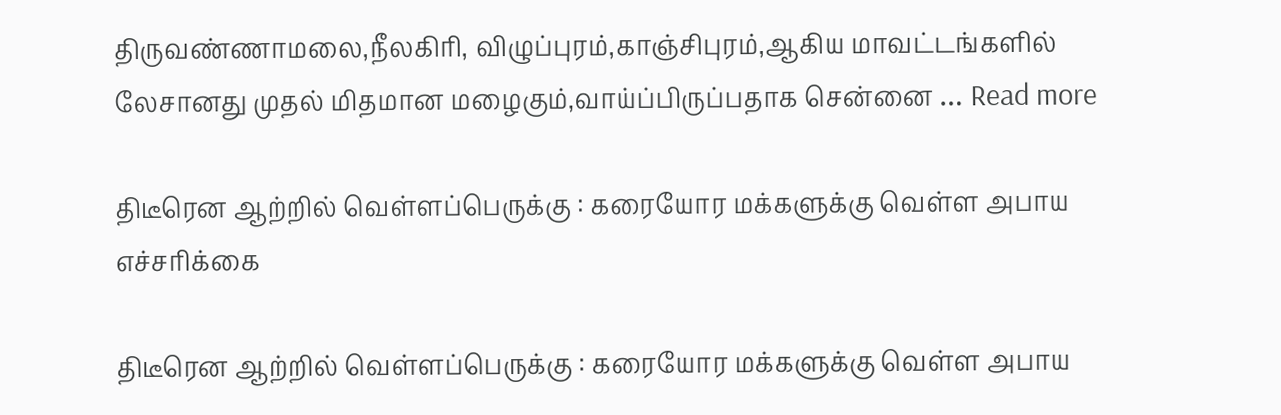திருவண்ணாமலை,நீலகிரி, விழுப்புரம்,காஞ்சிபுரம்,ஆகிய மாவட்டங்களில் லேசானது முதல் மிதமான மழைகும்,வாய்ப்பிருப்பதாக சென்னை … Read more

திடீரென ஆற்றில் வெள்ளப்பெருக்கு : கரையோர மக்களுக்கு வெள்ள அபாய எச்சரிக்கை

திடீரென ஆற்றில் வெள்ளப்பெருக்கு : கரையோர மக்களுக்கு வெள்ள அபாய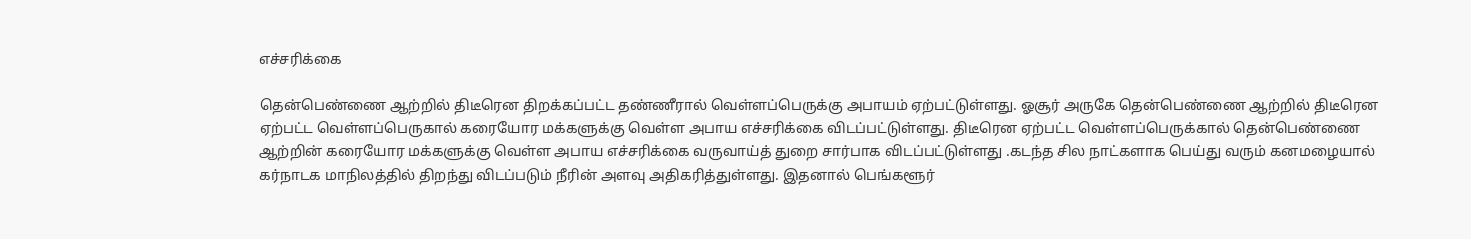எச்சரிக்கை

தென்பெண்ணை ஆற்றில் திடீரென திறக்கப்பட்ட தண்ணீரால் வெள்ளப்பெருக்கு அபாயம் ஏற்பட்டுள்ளது. ஓசூர் அருகே தென்பெண்ணை ஆற்றில் திடீரென ஏற்பட்ட வெள்ளப்பெருகால் கரையோர மக்களுக்கு வெள்ள அபாய எச்சரிக்கை விடப்பட்டுள்ளது. திடீரென ஏற்பட்ட வெள்ளப்பெருக்கால் தென்பெண்ணை ஆற்றின் கரையோர மக்களுக்கு வெள்ள அபாய எச்சரிக்கை வருவாய்த் துறை சார்பாக விடப்பட்டுள்ளது .கடந்த சில நாட்களாக பெய்து வரும் கனமழையால் கர்நாடக மாநிலத்தில் திறந்து விடப்படும் நீரின் அளவு அதிகரித்துள்ளது. இதனால் பெங்களூர்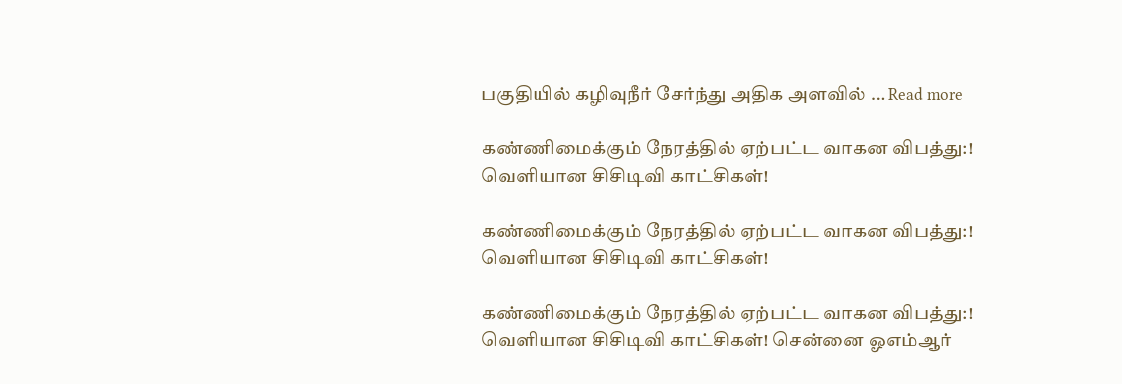பகுதியில் கழிவுநீர் சேர்ந்து அதிக அளவில் … Read more

கண்ணிமைக்கும் நேரத்தில் ஏற்பட்ட வாகன விபத்து:! வெளியான சிசிடிவி காட்சிகள்!

கண்ணிமைக்கும் நேரத்தில் ஏற்பட்ட வாகன விபத்து:! வெளியான சிசிடிவி காட்சிகள்!

கண்ணிமைக்கும் நேரத்தில் ஏற்பட்ட வாகன விபத்து:! வெளியான சிசிடிவி காட்சிகள்! சென்னை ஓஎம்ஆர்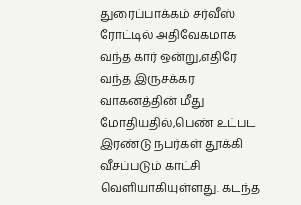துரைப்பாக்கம் சர்வீஸ் ரோட்டில் அதிவேகமாக வந்த கார் ஒன்று,எதிரே வந்த இருசக்கர வாகனத்தின் மீது மோதியதில்,பெண் உட்பட இரண்டு நபர்கள் தூக்கி வீசப்படும் காட்சி வெளியாகியுள்ளது. கடந்த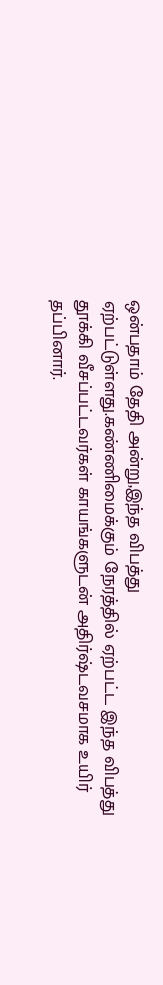ஒன்பதாம் தேதி அன்று,இந்த விபத்து ஏற்பட்டுள்ளது.கண்ணிமைக்கும் நேரத்தில் ஏற்பட்ட இந்த விபத்து தூக்கி வீசப்பட்டவர்கள் காயங்களுடன் அதிர்ஷ்டவசமாக உயிர் தப்பினார்.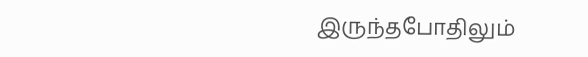இருந்தபோதிலும்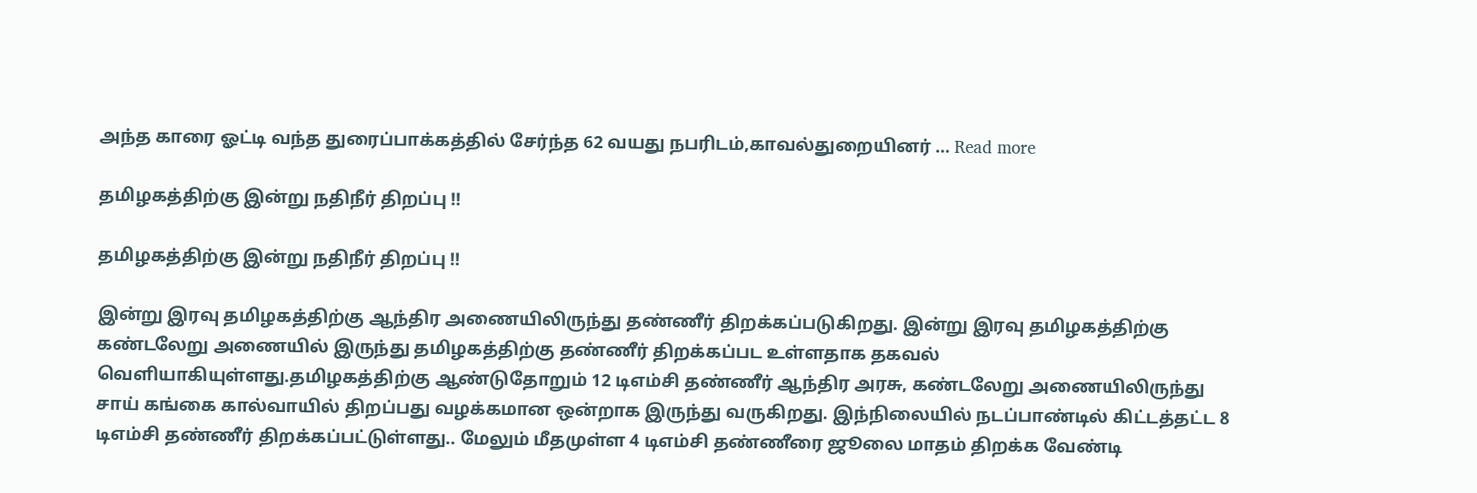அந்த காரை ஓட்டி வந்த துரைப்பாக்கத்தில் சேர்ந்த 62 வயது நபரிடம்,காவல்துறையினர் … Read more

தமிழகத்திற்கு இன்று நதிநீர் திறப்பு !!

தமிழகத்திற்கு இன்று நதிநீர் திறப்பு !!

இன்று இரவு தமிழகத்திற்கு ஆந்திர அணையிலிருந்து தண்ணீர் திறக்கப்படுகிறது. இன்று இரவு தமிழகத்திற்கு கண்டலேறு அணையில் இருந்து தமிழகத்திற்கு தண்ணீர் திறக்கப்பட உள்ளதாக தகவல் வெளியாகியுள்ளது.தமிழகத்திற்கு ஆண்டுதோறும் 12 டிஎம்சி தண்ணீர் ஆந்திர அரசு, கண்டலேறு அணையிலிருந்து சாய் கங்கை கால்வாயில் திறப்பது வழக்கமான ஒன்றாக இருந்து வருகிறது. இந்நிலையில் நடப்பாண்டில் கிட்டத்தட்ட 8 டிஎம்சி தண்ணீர் திறக்கப்பட்டுள்ளது.. மேலும் மீதமுள்ள 4 டிஎம்சி தண்ணீரை ஜூலை மாதம் திறக்க வேண்டி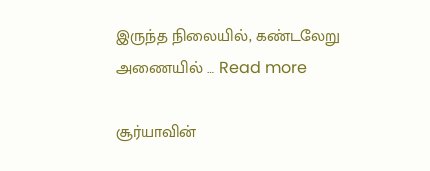இருந்த நிலையில், கண்டலேறு அணையில் … Read more

சூர்யாவின்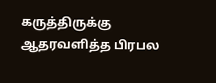கருத்திருக்கு ஆதரவளித்த பிரபல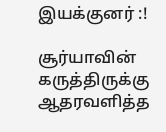இயக்குனர் :!

சூர்யாவின் கருத்திருக்கு ஆதரவளித்த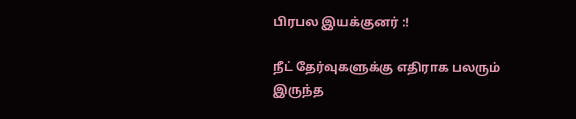பிரபல இயக்குனர் :!

நீட் தேர்வுகளுக்கு எதிராக பலரும் இருந்த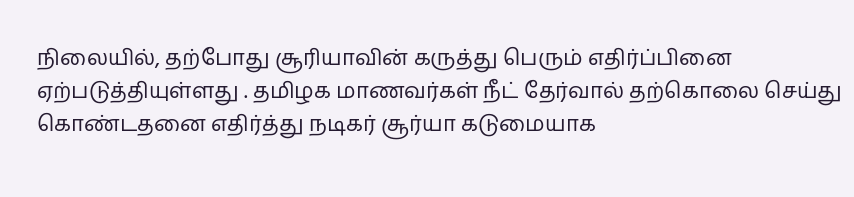நிலையில், தற்போது சூரியாவின் கருத்து பெரும் எதிர்ப்பினை ஏற்படுத்தியுள்ளது . தமிழக மாணவர்கள் நீட் தேர்வால் தற்கொலை செய்து கொண்டதனை எதிர்த்து நடிகர் சூர்யா கடுமையாக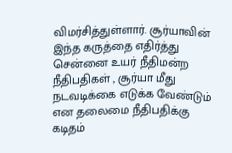விமர்சித்துள்ளார். சூர்யாவின் இந்த கருத்தை எதிர்த்து சென்னை உயர் நீதிமன்ற நீதிபதிகள் , சூர்யா மீது நடவடிக்கை எடுக்க வேண்டும் என தலைமை நீதிபதிக்கு கடிதம்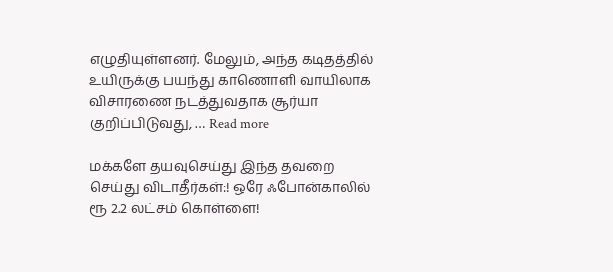எழுதியுள்ளனர். மேலும், அந்த கடிதத்தில் உயிருக்கு பயந்து காணொளி வாயிலாக விசாரணை நடத்துவதாக சூர்யா குறிப்பிடுவது, … Read more

மக்களே தயவுசெய்து இந்த தவறை செய்து விடாதீர்கள்:! ஒரே ஃபோன்காலில் ரூ 2.2 லட்சம் கொள்ளை!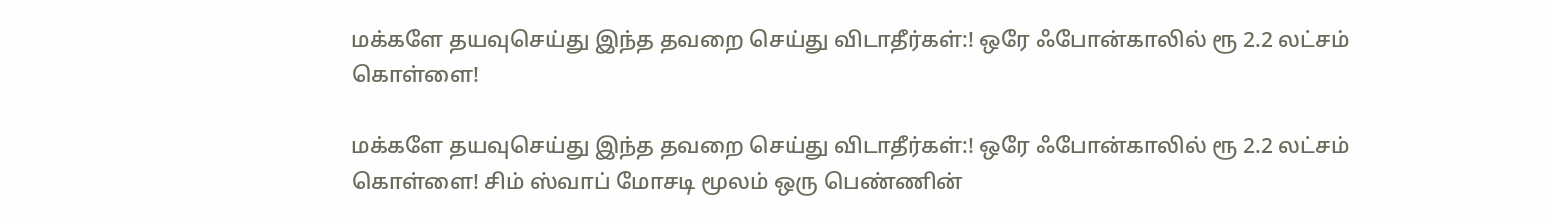மக்களே தயவுசெய்து இந்த தவறை செய்து விடாதீர்கள்:! ஒரே ஃபோன்காலில் ரூ 2.2 லட்சம் கொள்ளை!

மக்களே தயவுசெய்து இந்த தவறை செய்து விடாதீர்கள்:! ஒரே ஃபோன்காலில் ரூ 2.2 லட்சம் கொள்ளை! சிம் ஸ்வாப் மோசடி மூலம் ஒரு பெண்ணின்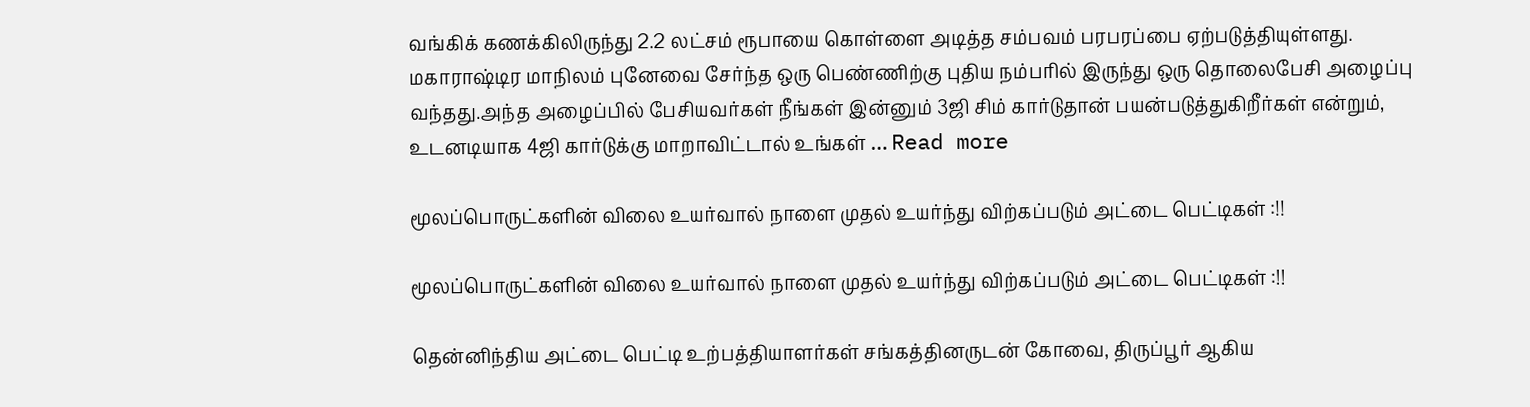வங்கிக் கணக்கிலிருந்து 2.2 லட்சம் ரூபாயை கொள்ளை அடித்த சம்பவம் பரபரப்பை ஏற்படுத்தியுள்ளது. மகாராஷ்டிர மாநிலம் புனேவை சேர்ந்த ஒரு பெண்ணிற்கு புதிய நம்பரில் இருந்து ஒரு தொலைபேசி அழைப்பு வந்தது.அந்த அழைப்பில் பேசியவர்கள் நீங்கள் இன்னும் 3ஜி சிம் கார்டுதான் பயன்படுத்துகிறீர்கள் என்றும், உடனடியாக 4ஜி கார்டுக்கு மாறாவிட்டால் உங்கள் … Read more

மூலப்பொருட்களின் விலை உயர்வால் நாளை முதல் உயர்ந்து விற்கப்படும் அட்டை பெட்டிகள் :!!

மூலப்பொருட்களின் விலை உயர்வால் நாளை முதல் உயர்ந்து விற்கப்படும் அட்டை பெட்டிகள் :!!

தென்னிந்திய அட்டை பெட்டி உற்பத்தியாளர்கள் சங்கத்தினருடன் கோவை, திருப்பூர் ஆகிய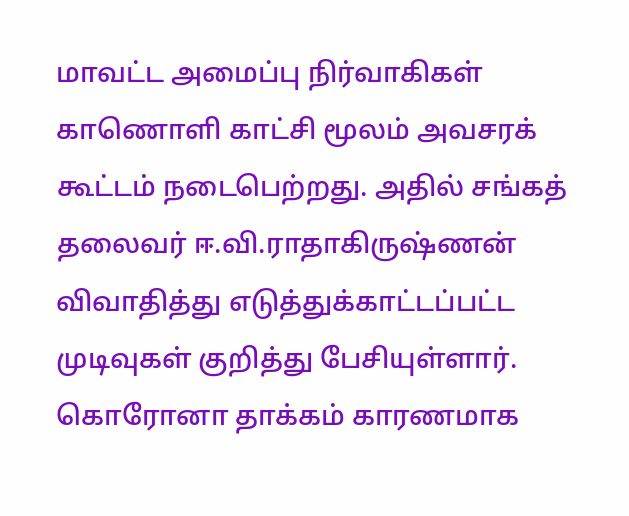மாவட்ட அமைப்பு நிர்வாகிகள் காணொளி காட்சி மூலம் அவசரக் கூட்டம் நடைபெற்றது. அதில் சங்கத் தலைவர் ஈ.வி.ராதாகிருஷ்ணன் விவாதித்து எடுத்துக்காட்டப்பட்ட முடிவுகள் குறித்து பேசியுள்ளார். கொரோனா தாக்கம் காரணமாக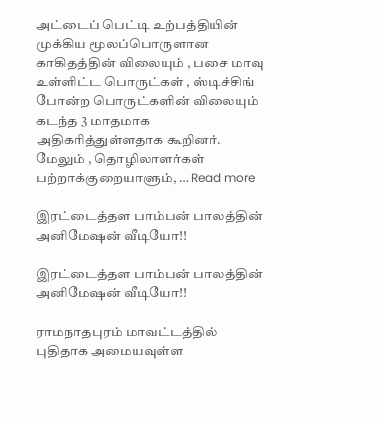அட்டைப் பெட்டி உற்பத்தியின் முக்கிய மூலப்பொருளான காகிதத்தின் விலையும் , பசை மாவு உள்ளிட்ட பொருட்கள் , ஸ்டிச்சிங் போன்ற பொருட்களின் விலையும் கடந்த 3 மாதமாக அதிகரித்துள்ளதாக கூறினர். மேலும் , தொழிலாளர்கள் பற்றாக்குறையாளும், … Read more

இரட்டைத்தள பாம்பன் பாலத்தின் அனிமேஷன் வீடியோ!!

இரட்டைத்தள பாம்பன் பாலத்தின் அனிமேஷன் வீடியோ!!

ராமநாதபுரம் மாவட்டத்தில் புதிதாக அமையவுள்ள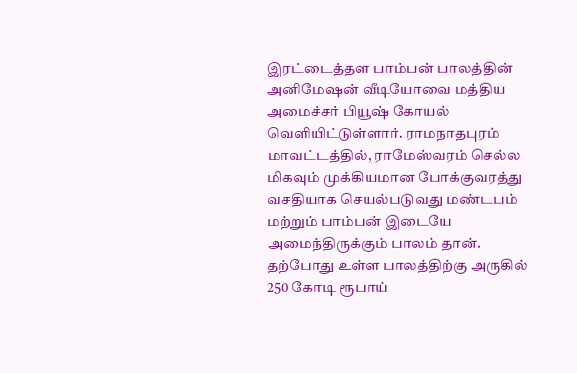இரட்டைத்தள பாம்பன் பாலத்தின் அனிமேஷன் வீடியோவை மத்திய அமைச்சர் பியூஷ் கோயல் வெளியிட்டுள்ளார். ராமநாதபுரம் மாவட்டத்தில், ராமேஸ்வரம் செல்ல மிகவும் முக்கியமான போக்குவரத்து வசதியாக செயல்படுவது மண்டபம் மற்றும் பாம்பன் இடையே அமைந்திருக்கும் பாலம் தான். தற்போது உள்ள பாலத்திற்கு அருகில் 250 கோடி ரூபாய்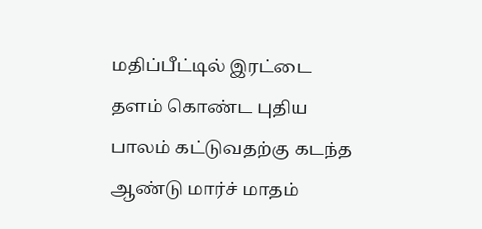மதிப்பீட்டில் இரட்டை தளம் கொண்ட புதிய பாலம் கட்டுவதற்கு கடந்த ஆண்டு மார்ச் மாதம்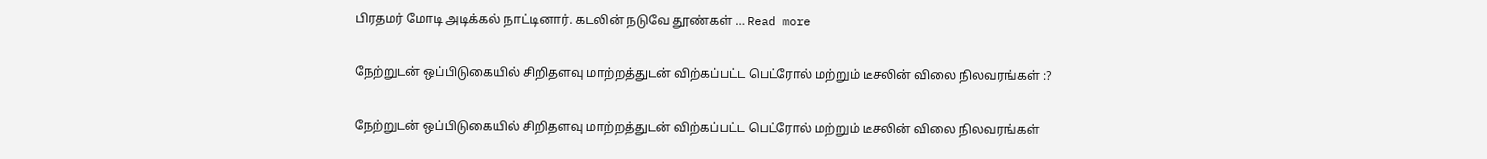பிரதமர் மோடி அடிக்கல் நாட்டினார். கடலின் நடுவே தூண்கள் … Read more

நேற்றுடன் ஒப்பிடுகையில் சிறிதளவு மாற்றத்துடன் விற்கப்பட்ட பெட்ரோல் மற்றும் டீசலின் விலை நிலவரங்கள் :?

நேற்றுடன் ஒப்பிடுகையில் சிறிதளவு மாற்றத்துடன் விற்கப்பட்ட பெட்ரோல் மற்றும் டீசலின் விலை நிலவரங்கள்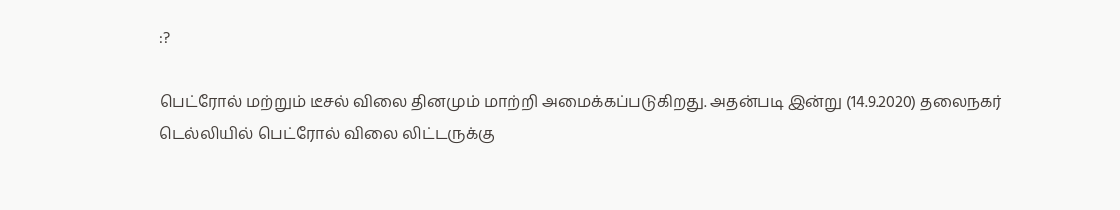:?

பெட்ரோல் மற்றும் டீசல் விலை தினமும் மாற்றி அமைக்கப்படுகிறது. அதன்படி இன்று (14.9.2020) தலைநகர் டெல்லியில் பெட்ரோல் விலை லிட்டருக்கு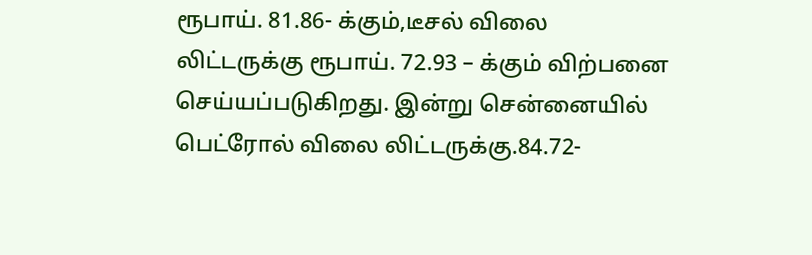ரூபாய். 81.86- க்கும்,டீசல் விலை லிட்டருக்கு ரூபாய். 72.93 – க்கும் விற்பனை செய்யப்படுகிறது. இன்று சென்னையில் பெட்ரோல் விலை லிட்டருக்கு.84.72-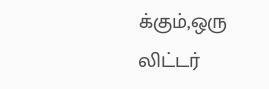க்கும்,ஒரு லிட்டர்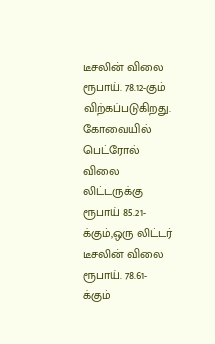டீசலின் விலை ரூபாய். 78.12-கும் விற்கப்படுகிறது. கோவையில் பெட்ரோல் விலை லிட்டருக்கு ரூபாய் 85.21-க்கும்,ஒரு லிட்டர் டீசலின் விலை ரூபாய். 78.61- க்கும்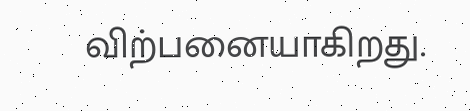விற்பனையாகிறது.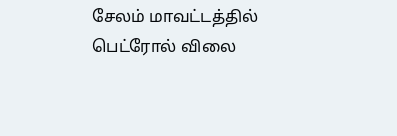சேலம் மாவட்டத்தில் பெட்ரோல் விலை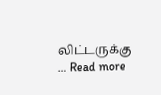லிட்டருக்கு … Read more